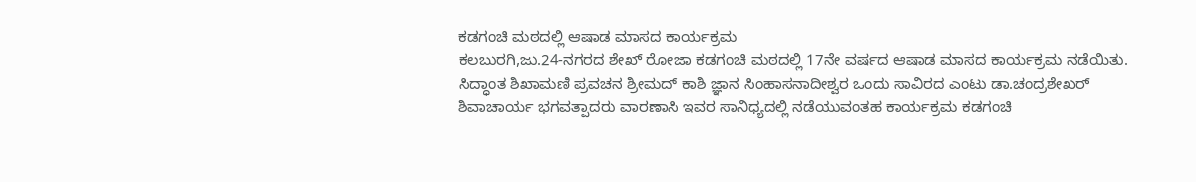ಕಡಗಂಚಿ ಮಠದಲ್ಲಿ ಆಷಾಡ ಮಾಸದ ಕಾರ್ಯಕ್ರಮ
ಕಲಬುರಗಿ,ಜು.24-ನಗರದ ಶೇಖ್ ರೋಜಾ ಕಡಗಂಚಿ ಮಠದಲ್ಲಿ 17ನೇ ವರ್ಷದ ಆಷಾಡ ಮಾಸದ ಕಾರ್ಯಕ್ರಮ ನಡೆಯಿತು.
ಸಿದ್ಧಾಂತ ಶಿಖಾಮಣಿ ಪ್ರವಚನ ಶ್ರೀಮದ್ ಕಾಶಿ ಜ್ಞಾನ ಸಿಂಹಾಸನಾದೀಶ್ವರ ಒಂದು ಸಾವಿರದ ಎಂಟು ಡಾ.ಚಂದ್ರಶೇಖರ್ ಶಿವಾಚಾರ್ಯ ಭಗವತ್ಪಾದರು ವಾರಣಾಸಿ ಇವರ ಸಾನಿಧ್ಯದಲ್ಲಿ ನಡೆಯುವಂತಹ ಕಾರ್ಯಕ್ರಮ ಕಡಗಂಚಿ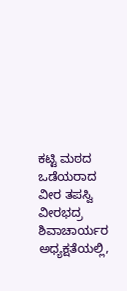ಕಟ್ಟಿ ಮಠದ ಒಡೆಯರಾದ ವೀರ ತಪಸ್ವಿ ವೀರಭದ್ರ ಶಿವಾಚಾರ್ಯರ ಅಧ್ಯಕ್ಷತೆಯಲ್ಲಿ,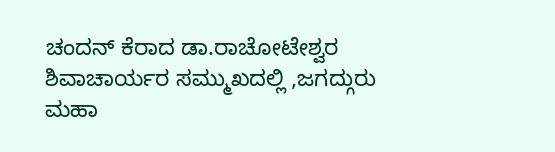ಚಂದನ್ ಕೆರಾದ ಡಾ.ರಾಚೋಟೇಶ್ವರ ಶಿವಾಚಾರ್ಯರ ಸಮ್ಮುಖದಲ್ಲಿ ,ಜಗದ್ಗುರು ಮಹಾ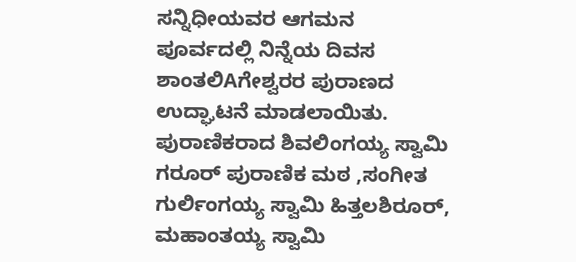ಸನ್ನಿಧೀಯವರ ಆಗಮನ ಪೂರ್ವದಲ್ಲಿ ನಿನ್ನೆಯ ದಿವಸ ಶಾಂತಲಿAಗೇಶ್ವರರ ಪುರಾಣದ ಉದ್ಘಾಟನೆ ಮಾಡಲಾಯಿತು.
ಪುರಾಣಿಕರಾದ ಶಿವಲಿಂಗಯ್ಯ ಸ್ವಾಮಿ ಗರೂರ್ ಪುರಾಣಿಕ ಮಠ ,ಸಂಗೀತ ಗುರ್ಲಿಂಗಯ್ಯ ಸ್ವಾಮಿ ಹಿತ್ತಲಶಿರೂರ್, ಮಹಾಂತಯ್ಯ ಸ್ವಾಮಿ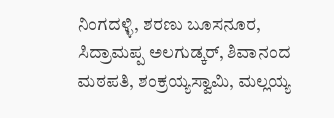ನಿಂಗದಳ್ಳಿ, ಶರಣು ಬೂಸನೂರ, ಸಿದ್ರಾಮಪ್ಪ ಅಲಗುಡ್ಕರ್, ಶಿವಾನಂದ ಮಠಪತಿ, ಶಂಕ್ರಯ್ಯಸ್ವಾಮಿ, ಮಲ್ಲಯ್ಯ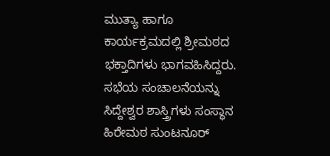ಮುತ್ಯಾ ಹಾಗೂ ಕಾರ್ಯಕ್ರಮದಲ್ಲಿ ಶ್ರೀಮಠದ ಭಕ್ತಾದಿಗಳು ಭಾಗವಹಿಸಿದ್ದರು. ಸಭೆಯ ಸಂಚಾಲನೆಯನ್ನು ಸಿದ್ದೇಶ್ವರ ಶಾಸ್ತ್ರಿಗಳು ಸಂಸ್ಥಾನ ಹಿರೇಮಠ ಸುಂಟನೂರ್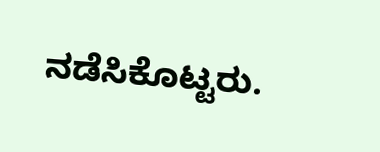ನಡೆಸಿಕೊಟ್ಟರು.